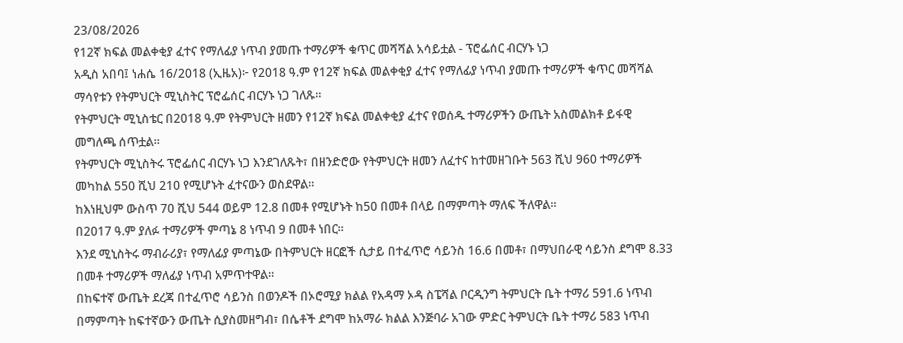23/08/2026
የ12ኛ ክፍል መልቀቂያ ፈተና የማለፊያ ነጥብ ያመጡ ተማሪዎች ቁጥር መሻሻል አሳይቷል - ፕሮፌሰር ብርሃኑ ነጋ
አዲስ አበባ፤ ነሐሴ 16/2018 (ኢዜአ)፦ የ2018 ዓ.ም የ12ኛ ክፍል መልቀቂያ ፈተና የማለፊያ ነጥብ ያመጡ ተማሪዎች ቁጥር መሻሻል ማሳየቱን የትምህርት ሚኒስትር ፕሮፌሰር ብርሃኑ ነጋ ገለጹ።
የትምህርት ሚኒስቴር በ2018 ዓ.ም የትምህርት ዘመን የ12ኛ ክፍል መልቀቂያ ፈተና የወሰዱ ተማሪዎችን ውጤት አስመልክቶ ይፋዊ መግለጫ ሰጥቷል።
የትምህርት ሚኒስትሩ ፕሮፌሰር ብርሃኑ ነጋ እንደገለጹት፣ በዘንድሮው የትምህርት ዘመን ለፈተና ከተመዘገቡት 563 ሺህ 960 ተማሪዎች መካከል 550 ሺህ 210 የሚሆኑት ፈተናውን ወስደዋል።
ከእነዚህም ውስጥ 70 ሺህ 544 ወይም 12.8 በመቶ የሚሆኑት ከ50 በመቶ በላይ በማምጣት ማለፍ ችለዋል።
በ2017 ዓ.ም ያለፉ ተማሪዎች ምጣኔ 8 ነጥብ 9 በመቶ ነበር።
እንደ ሚኒስትሩ ማብራሪያ፣ የማለፊያ ምጣኔው በትምህርት ዘርፎች ሲታይ በተፈጥሮ ሳይንስ 16.6 በመቶ፣ በማህበራዊ ሳይንስ ደግሞ 8.33 በመቶ ተማሪዎች ማለፊያ ነጥብ አምጥተዋል።
በከፍተኛ ውጤት ደረጃ በተፈጥሮ ሳይንስ በወንዶች በኦሮሚያ ክልል የአዳማ ኦዳ ስፔሻል ቦርዲንግ ትምህርት ቤት ተማሪ 591.6 ነጥብ በማምጣት ከፍተኛውን ውጤት ሲያስመዘግብ፣ በሴቶች ደግሞ ከአማራ ክልል እንጅባራ አገው ምድር ትምህርት ቤት ተማሪ 583 ነጥብ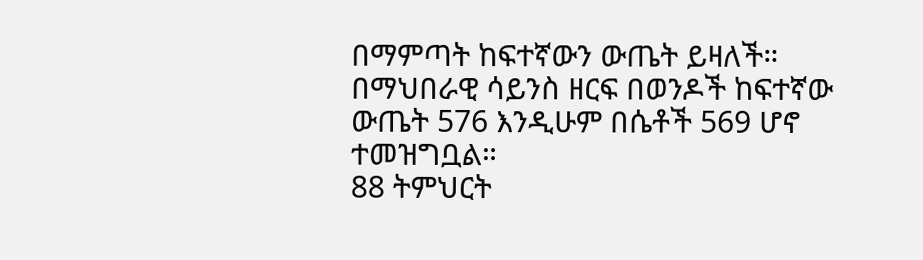በማምጣት ከፍተኛውን ውጤት ይዛለች።
በማህበራዊ ሳይንስ ዘርፍ በወንዶች ከፍተኛው ውጤት 576 እንዲሁም በሴቶች 569 ሆኖ ተመዝግቧል።
88 ትምህርት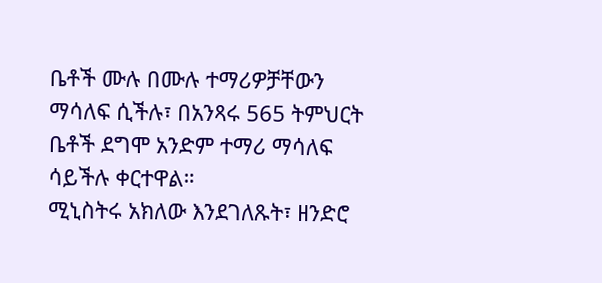ቤቶች ሙሉ በሙሉ ተማሪዎቻቸውን ማሳለፍ ሲችሉ፣ በአንጻሩ 565 ትምህርት ቤቶች ደግሞ አንድም ተማሪ ማሳለፍ ሳይችሉ ቀርተዋል።
ሚኒስትሩ አክለው እንደገለጹት፣ ዘንድሮ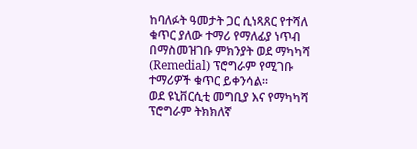ከባለፉት ዓመታት ጋር ሲነጻጸር የተሻለ ቁጥር ያለው ተማሪ የማለፊያ ነጥብ በማስመዝገቡ ምክንያት ወደ ማካካሻ (Remedial) ፕሮግራም የሚገቡ ተማሪዎች ቁጥር ይቀንሳል።
ወደ ዩኒቨርሲቲ መግቢያ እና የማካካሻ ፕሮግራም ትክክለኛ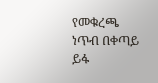የመቁረጫ ነጥብ በቀጣይ ይፋ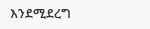እንደሚደረግ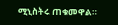ሚኒስትሩ ጠቁመዋል።